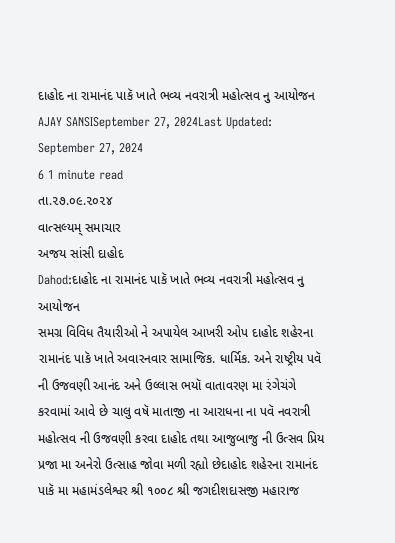દાહોદ ના રામાનંદ પાકૅ ખાતે ભવ્ય નવરાત્રી મહોત્સવ નુ આયોજન
AJAY SANSISeptember 27, 2024Last Updated: September 27, 2024
6 1 minute read
તા.૨૭.૦૯.૨૦૨૪
વાત્સલ્યમ્ સમાચાર
અજય સાંસી દાહોદ
Dahod:દાહોદ ના રામાનંદ પાકૅ ખાતે ભવ્ય નવરાત્રી મહોત્સવ નુ આયોજન
સમગ્ર વિવિધ તૈયારીઓ ને અપાયેલ આખરી ઓપ દાહોદ શહેરના રામાનંદ પાકૅ ખાતે અવારનવાર સામાજિક. ધાર્મિક. અને રાષ્ટ્રીય પવૅ ની ઉજવણી આનંદ અને ઉલ્લાસ ભયૉ વાતાવરણ મા રંગેચંગે કરવામાં આવે છે ચાલુ વષૅ માતાજી ના આરાધના ના પવૅ નવરાત્રી મહોત્સવ ની ઉજવણી કરવા દાહોદ તથા આજુબાજુ ની ઉત્સવ પ્રિય પ્રજા મા અનેરો ઉત્સાહ જોવા મળી રહ્યો છેદાહોદ શહેરના રામાનંદ પાકૅ મા મહામંડલેશ્વર શ્રી ૧૦૦૮ શ્રી જગદીશદાસજી મહારાજ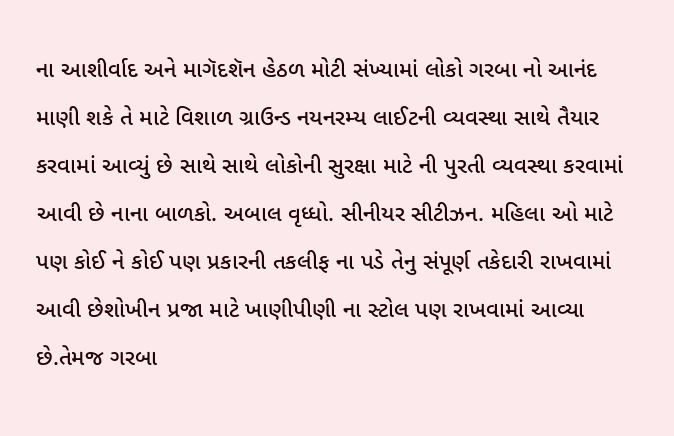ના આશીર્વાદ અને માગૅદશૅન હેઠળ મોટી સંખ્યામાં લોકો ગરબા નો આનંદ માણી શકે તે માટે વિશાળ ગ્રાઉન્ડ નયનરમ્ય લાઈટની વ્યવસ્થા સાથે તૈયાર કરવામાં આવ્યું છે સાથે સાથે લોકોની સુરક્ષા માટે ની પુરતી વ્યવસ્થા કરવામાં આવી છે નાના બાળકો. અબાલ વૃધ્ધો. સીનીયર સીટીઝન. મહિલા ઓ માટે પણ કોઈ ને કોઈ પણ પ્રકારની તકલીફ ના પડે તેનુ સંપૂર્ણ તકેદારી રાખવામાં આવી છેશોખીન પ્રજા માટે ખાણીપીણી ના સ્ટોલ પણ રાખવામાં આવ્યા છે.તેમજ ગરબા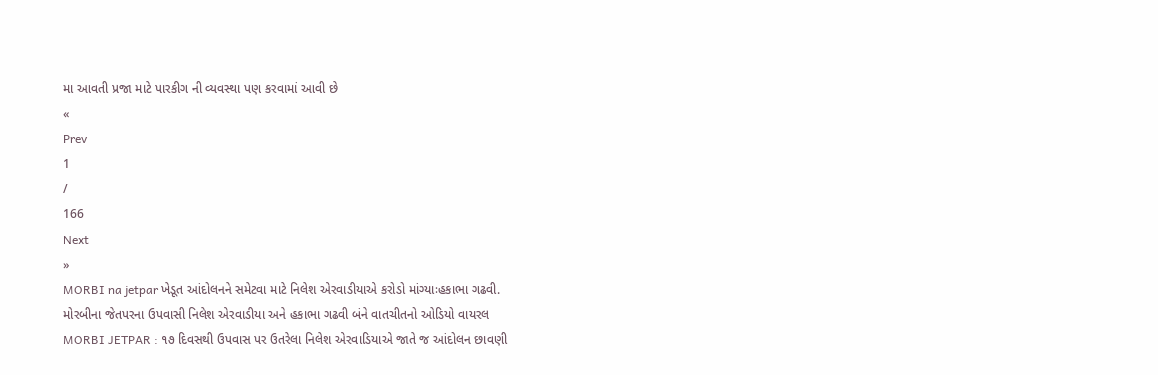મા આવતી પ્રજા માટે પારકીગ ની વ્યવસ્થા પણ કરવામાં આવી છે
«
Prev
1
/
166
Next
»
MORBI na jetpar ખેડૂત આંદોલનને સમેટવા માટે નિલેશ એરવાડીયાએ કરોડો માંગ્યાઃહકાભા ગઢવી.
મોરબીના જેતપરના ઉપવાસી નિલેશ એરવાડીયા અને હકાભા ગઢવી બંને વાતચીતનો ઓડિયો વાયરલ
MORBI JETPAR : ૧૭ દિવસથી ઉપવાસ પર ઉતરેલા નિલેશ એરવાડિયાએ જાતે જ આંદોલન છાવણી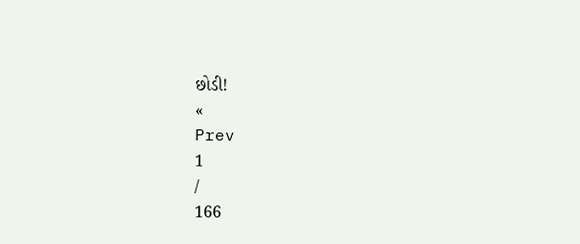છોડી!
«
Prev
1
/
166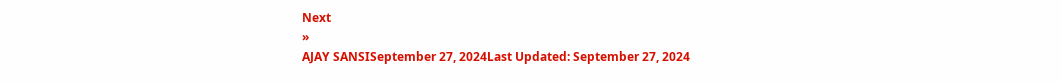Next
»
AJAY SANSISeptember 27, 2024Last Updated: September 27, 2024